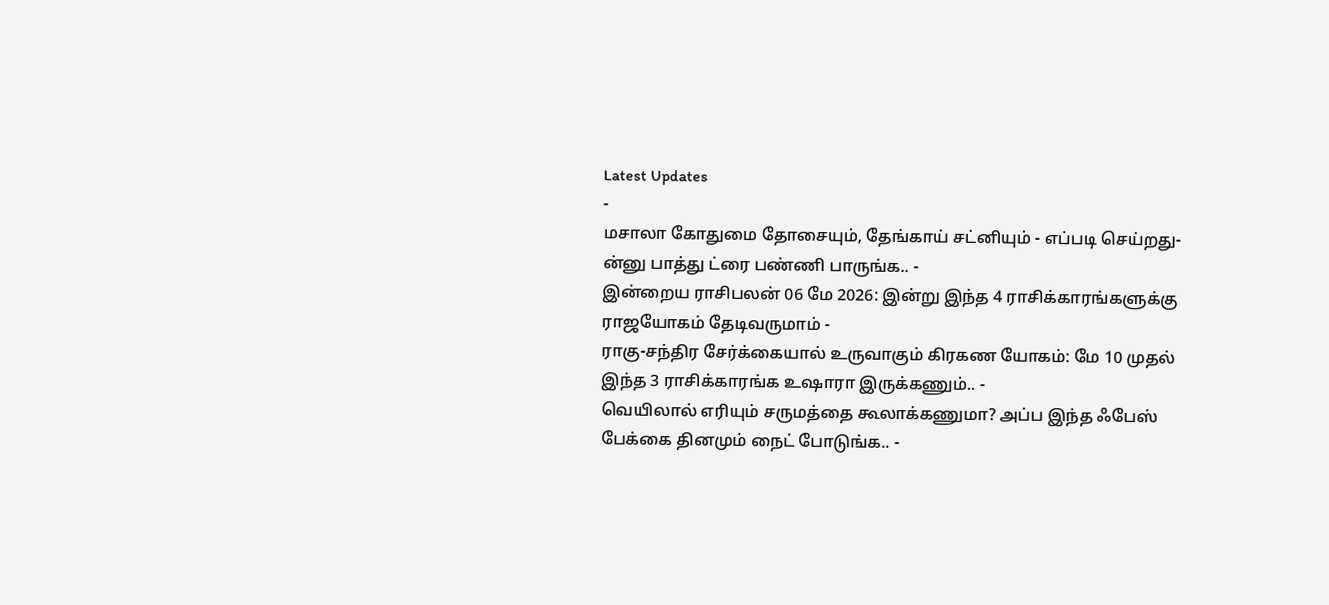Latest Updates
-
மசாலா கோதுமை தோசையும், தேங்காய் சட்னியும் - எப்படி செய்றது-ன்னு பாத்து ட்ரை பண்ணி பாருங்க.. -
இன்றைய ராசிபலன் 06 மே 2026: இன்று இந்த 4 ராசிக்காரங்களுக்கு ராஜயோகம் தேடிவருமாம் -
ராகு-சந்திர சேர்க்கையால் உருவாகும் கிரகண யோகம்: மே 10 முதல் இந்த 3 ராசிக்காரங்க உஷாரா இருக்கணும்.. -
வெயிலால் எரியும் சருமத்தை கூலாக்கணுமா? அப்ப இந்த ஃபேஸ் பேக்கை தினமும் நைட் போடுங்க.. -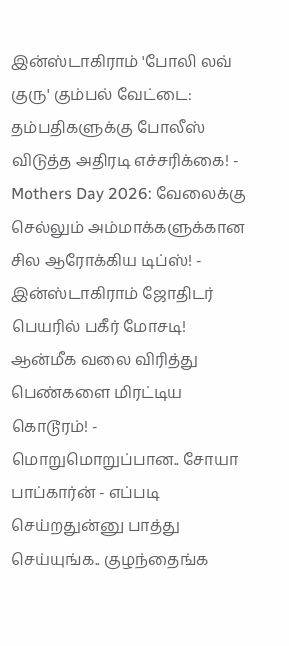இன்ஸ்டாகிராம் 'போலி லவ் குரு' கும்பல் வேட்டை: தம்பதிகளுக்கு போலீஸ் விடுத்த அதிரடி எச்சரிக்கை! -
Mothers Day 2026: வேலைக்கு செல்லும் அம்மாக்களுக்கான சில ஆரோக்கிய டிப்ஸ்! -
இன்ஸ்டாகிராம் ஜோதிடர் பெயரில் பகீர் மோசடி! ஆன்மீக வலை விரித்து பெண்களை மிரட்டிய கொடூரம்! -
மொறுமொறுப்பான.. சோயா பாப்கார்ன் - எப்படி செய்றதுன்னு பாத்து செய்யுங்க.. குழந்தைங்க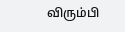விரும்பி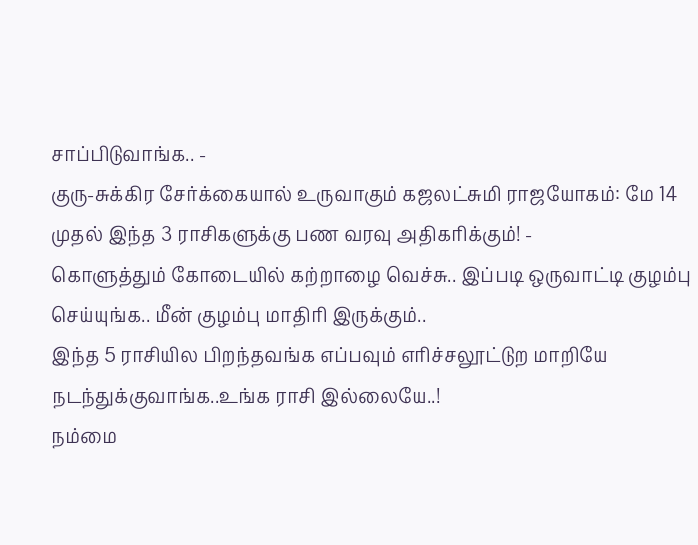சாப்பிடுவாங்க.. -
குரு-சுக்கிர சேர்க்கையால் உருவாகும் கஜலட்சுமி ராஜயோகம்: மே 14 முதல் இந்த 3 ராசிகளுக்கு பண வரவு அதிகரிக்கும்! -
கொளுத்தும் கோடையில் கற்றாழை வெச்சு.. இப்படி ஒருவாட்டி குழம்பு செய்யுங்க.. மீன் குழம்பு மாதிரி இருக்கும்..
இந்த 5 ராசியில பிறந்தவங்க எப்பவும் எரிச்சலூட்டுற மாறியே நடந்துக்குவாங்க..உங்க ராசி இல்லையே..!
நம்மை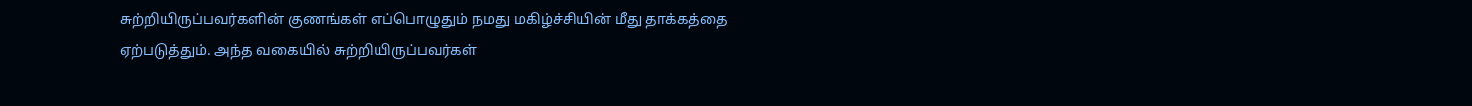சுற்றியிருப்பவர்களின் குணங்கள் எப்பொழுதும் நமது மகிழ்ச்சியின் மீது தாக்கத்தை ஏற்படுத்தும். அந்த வகையில் சுற்றியிருப்பவர்கள்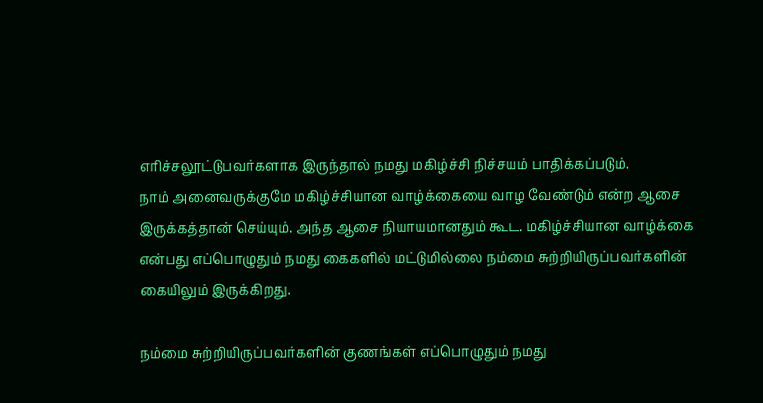எரிச்சலூட்டுபவர்களாக இருந்தால் நமது மகிழ்ச்சி நிச்சயம் பாதிக்கப்படும்.
நாம் அனைவருக்குமே மகிழ்ச்சியான வாழ்க்கையை வாழ வேண்டும் என்ற ஆசை இருக்கத்தான் செய்யும். அந்த ஆசை நியாயமானதும் கூட. மகிழ்ச்சியான வாழ்க்கை என்பது எப்பொழுதும் நமது கைகளில் மட்டுமில்லை நம்மை சுற்றியிருப்பவர்களின் கையிலும் இருக்கிறது.

நம்மை சுற்றியிருப்பவர்களின் குணங்கள் எப்பொழுதும் நமது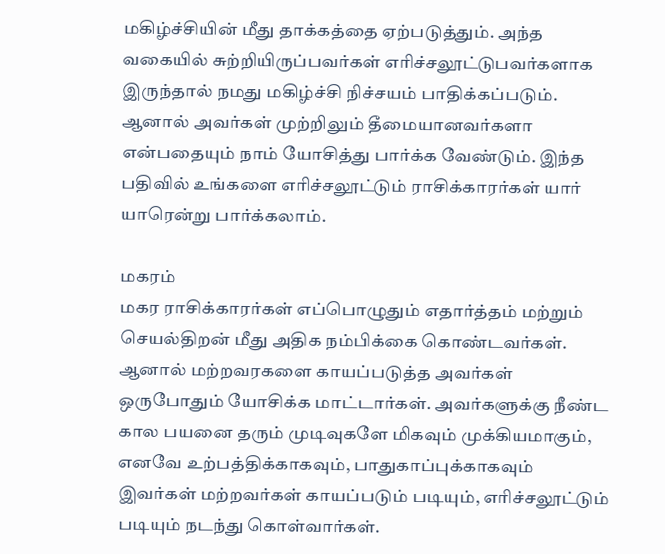மகிழ்ச்சியின் மீது தாக்கத்தை ஏற்படுத்தும். அந்த வகையில் சுற்றியிருப்பவர்கள் எரிச்சலூட்டுபவர்களாக இருந்தால் நமது மகிழ்ச்சி நிச்சயம் பாதிக்கப்படும். ஆனால் அவர்கள் முற்றிலும் தீமையானவர்களா என்பதையும் நாம் யோசித்து பார்க்க வேண்டும். இந்த பதிவில் உங்களை எரிச்சலூட்டும் ராசிக்காரர்கள் யார் யாரென்று பார்க்கலாம்.

மகரம்
மகர ராசிக்காரர்கள் எப்பொழுதும் எதார்த்தம் மற்றும் செயல்திறன் மீது அதிக நம்பிக்கை கொண்டவர்கள். ஆனால் மற்றவரகளை காயப்படுத்த அவர்கள் ஒருபோதும் யோசிக்க மாட்டார்கள். அவர்களுக்கு நீண்ட கால பயனை தரும் முடிவுகளே மிகவும் முக்கியமாகும், எனவே உற்பத்திக்காகவும், பாதுகாப்புக்காகவும் இவர்கள் மற்றவர்கள் காயப்படும் படியும், எரிச்சலூட்டும் படியும் நடந்து கொள்வார்கள்.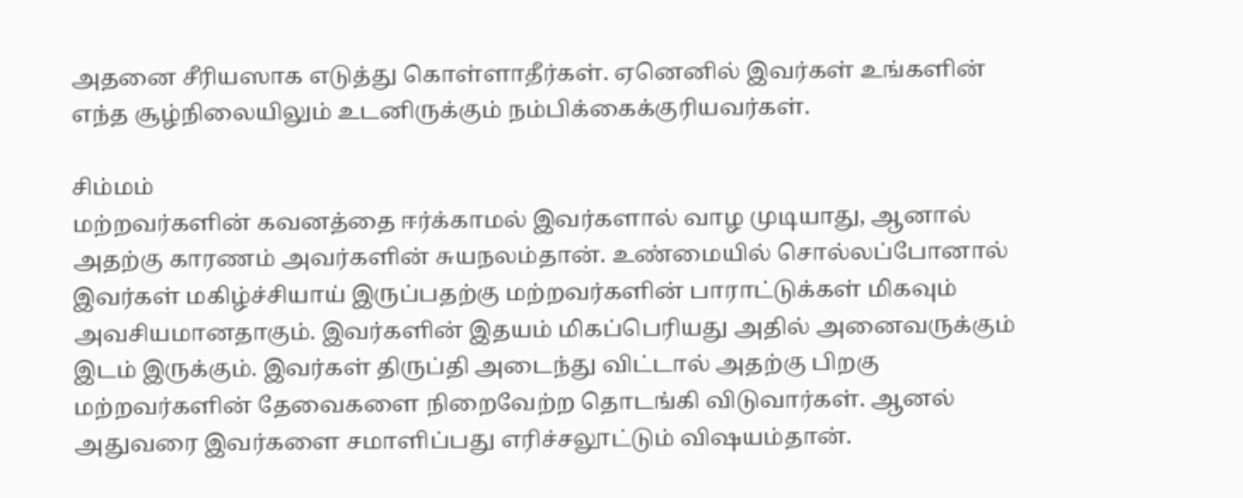அதனை சீரியஸாக எடுத்து கொள்ளாதீர்கள். ஏனெனில் இவர்கள் உங்களின் எந்த சூழ்நிலையிலும் உடனிருக்கும் நம்பிக்கைக்குரியவர்கள்.

சிம்மம்
மற்றவர்களின் கவனத்தை ஈர்க்காமல் இவர்களால் வாழ முடியாது, ஆனால் அதற்கு காரணம் அவர்களின் சுயநலம்தான். உண்மையில் சொல்லப்போனால் இவர்கள் மகிழ்ச்சியாய் இருப்பதற்கு மற்றவர்களின் பாராட்டுக்கள் மிகவும் அவசியமானதாகும். இவர்களின் இதயம் மிகப்பெரியது அதில் அனைவருக்கும் இடம் இருக்கும். இவர்கள் திருப்தி அடைந்து விட்டால் அதற்கு பிறகு மற்றவர்களின் தேவைகளை நிறைவேற்ற தொடங்கி விடுவார்கள். ஆனல் அதுவரை இவர்களை சமாளிப்பது எரிச்சலூட்டும் விஷயம்தான்.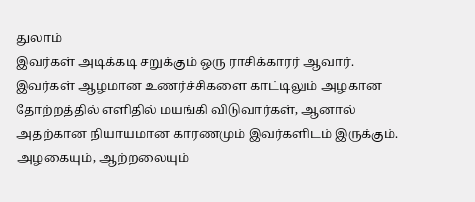துலாம்
இவர்கள் அடிக்கடி சறுக்கும் ஒரு ராசிக்காரர் ஆவார். இவர்கள் ஆழமான உணர்ச்சிகளை காட்டிலும் அழகான தோற்றத்தில் எளிதில் மயங்கி விடுவார்கள், ஆனால் அதற்கான நியாயமான காரணமும் இவர்களிடம் இருக்கும். அழகையும், ஆற்றலையும்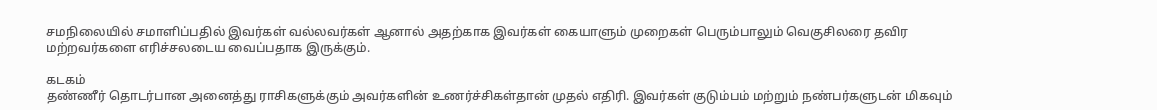சமநிலையில் சமாளிப்பதில் இவர்கள் வல்லவர்கள் ஆனால் அதற்காக இவர்கள் கையாளும் முறைகள் பெரும்பாலும் வெகுசிலரை தவிர மற்றவர்களை எரிச்சலடைய வைப்பதாக இருக்கும்.

கடகம்
தண்ணீர் தொடர்பான அனைத்து ராசிகளுக்கும் அவர்களின் உணர்ச்சிகள்தான் முதல் எதிரி. இவர்கள் குடும்பம் மற்றும் நண்பர்களுடன் மிகவும்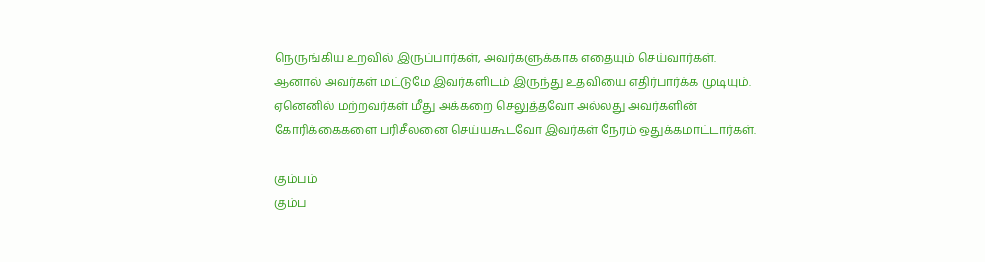நெருங்கிய உறவில் இருப்பார்கள், அவர்களுக்காக எதையும் செய்வார்கள். ஆனால் அவர்கள் மட்டுமே இவர்களிடம் இருந்து உதவியை எதிர்பார்க்க முடியும். ஏனெனில் மற்றவர்கள் மீது அக்கறை செலுத்தவோ அல்லது அவர்களின் கோரிக்கைகளை பரிசீலனை செய்யகூடவோ இவர்கள் நேரம் ஒதுக்கமாட்டார்கள்.

கும்பம்
கும்ப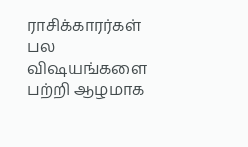ராசிக்காரர்கள் பல விஷயங்களை பற்றி ஆழமாக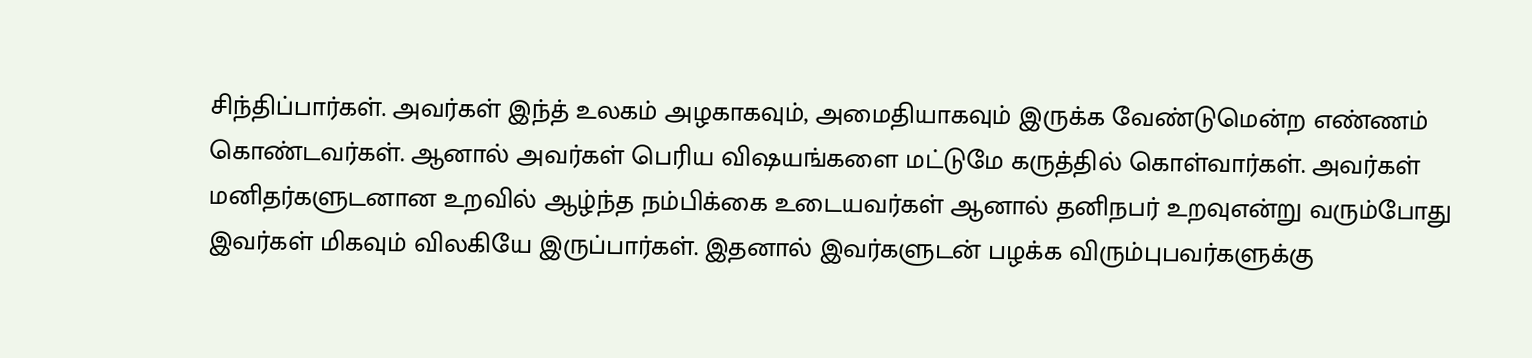சிந்திப்பார்கள். அவர்கள் இந்த் உலகம் அழகாகவும், அமைதியாகவும் இருக்க வேண்டுமென்ற எண்ணம் கொண்டவர்கள். ஆனால் அவர்கள் பெரிய விஷயங்களை மட்டுமே கருத்தில் கொள்வார்கள். அவர்கள் மனிதர்களுடனான உறவில் ஆழ்ந்த நம்பிக்கை உடையவர்கள் ஆனால் தனிநபர் உறவுஎன்று வரும்போது இவர்கள் மிகவும் விலகியே இருப்பார்கள். இதனால் இவர்களுடன் பழக்க விரும்புபவர்களுக்கு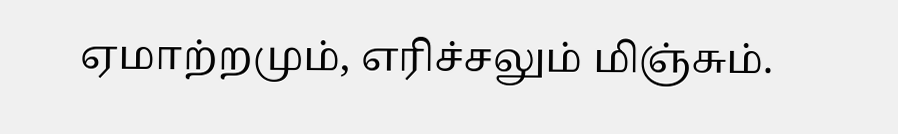ஏமாற்றமும், எரிச்சலும் மிஞ்சும்.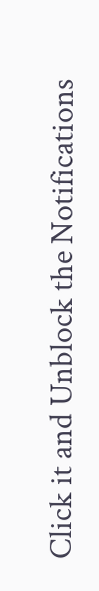Click it and Unblock the Notifications